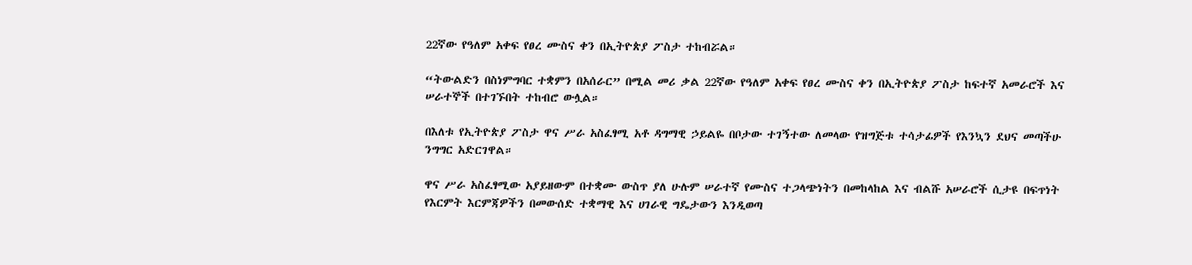22ኛው የዓለም አቀፍ የፀረ ሙስና ቀን በኢትዮጵያ ፖስታ ተከብሯል።

“ትውልድን በስነምግባር ተቋምን በአሰራር” በሚል መሪ ቃል 22ኛው የዓለም አቀፍ የፀረ ሙስና ቀን በኢትዮጵያ ፖስታ ከፍተኛ አመራሮች እና ሠራተኞች በተገኙበት ተከብሮ ውሏል።

በእለቱ የኢትዮጵያ ፖስታ ዋና ሥራ አስፈፃሚ አቶ ዳግማዊ ኃይልዬ በቦታው ተገኝተው ለመላው የዝግጅቱ ተሳታፊዎች የእንኳን ደህና መጣችሁ ንግግር አድርገዋል።

ዋና ሥራ አስፈፃሚው አያይዘውም በተቋሙ ውስጥ ያለ ሁሉም ሠራተኛ የሙስና ተጋላጭነትን በመከላከል እና ብልሹ አሠራሮች ሲታዩ በፍጥነት የእርምት እርምጃዎችን በመውሰድ ተቋማዊ እና ሀገራዊ ግዴታውን እንዲወጣ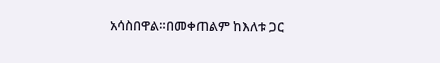አሳስበዋል።በመቀጠልም ከእለቱ ጋር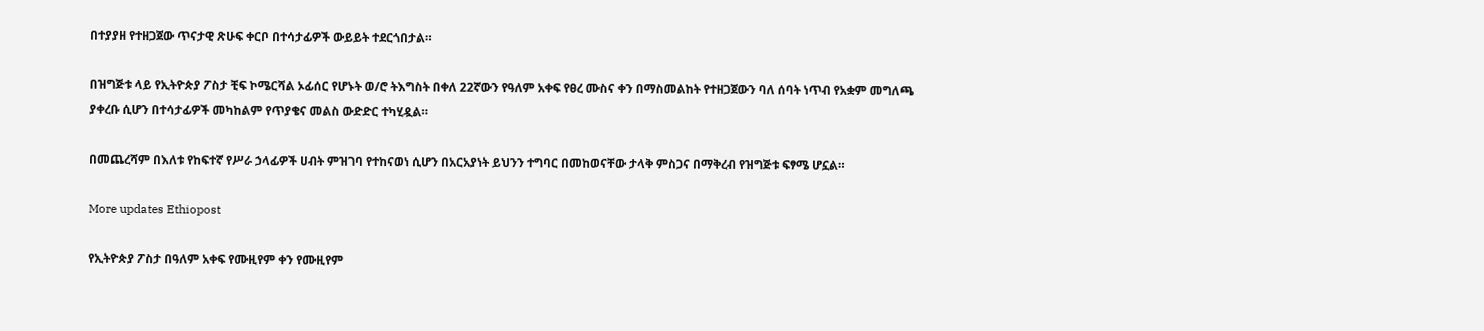በተያያዘ የተዘጋጀው ጥናታዊ ጽሁፍ ቀርቦ በተሳታፊዎች ውይይት ተደርጎበታል።

በዝግጅቱ ላይ የኢትዮጵያ ፖስታ ቺፍ ኮሜርሻል ኦፊሰር የሆኑት ወ/ሮ ትእግስት በቀለ 22ኛውን የዓለም አቀፍ የፀረ ሙስና ቀን በማስመልከት የተዘጋጀውን ባለ ሰባት ነጥብ የአቋም መግለጫ ያቀረቡ ሲሆን በተሳታፊዎች መካከልም የጥያቄና መልስ ውድድር ተካሂዷል።

በመጨረሻም በእለቱ የከፍተኛ የሥራ ኃላፊዎች ሀብት ምዝገባ የተከናወነ ሲሆን በአርአያነት ይህንን ተግባር በመከወናቸው ታላቅ ምስጋና በማቅረብ የዝግጅቱ ፍፃሜ ሆኗል።

More updates Ethiopost

የኢትዮጵያ ፖስታ በዓለም አቀፍ የሙዚየም ቀን የሙዚየም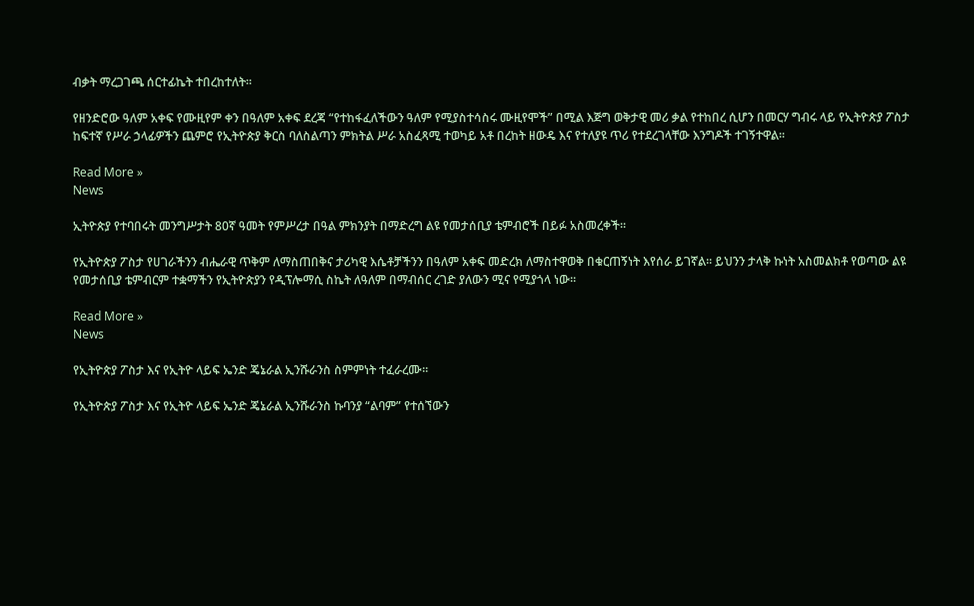ብቃት ማረጋገጫ ሰርተፊኬት ተበረከተለት።

የዘንድሮው ዓለም አቀፍ የሙዚየም ቀን በዓለም አቀፍ ደረጃ “የተከፋፈለችውን ዓለም የሚያስተሳስሩ ሙዚየሞች” በሚል እጅግ ወቅታዊ መሪ ቃል የተከበረ ሲሆን በመርሃ ግብሩ ላይ የኢትዮጵያ ፖስታ ከፍተኛ የሥራ ኃላፊዎችን ጨምሮ የኢትዮጵያ ቅርስ ባለስልጣን ምክትል ሥራ አስፈጻሚ ተወካይ አቶ በረከት ዘውዴ እና የተለያዩ ጥሪ የተደረገላቸው እንግዶች ተገኝተዋል፡፡

Read More »
News

ኢትዮጵያ የተባበሩት መንግሥታት 80ኛ ዓመት የምሥረታ በዓል ምክንያት በማድረግ ልዩ የመታሰቢያ ቴምብሮች በይፉ አስመረቀች።

የኢትዮጵያ ፖስታ የሀገራችንን ብሔራዊ ጥቅም ለማስጠበቅና ታሪካዊ እሴቶቻችንን በዓለም አቀፍ መድረክ ለማስተዋወቅ በቁርጠኝነት እየሰራ ይገኛል። ይህንን ታላቅ ኩነት አስመልክቶ የወጣው ልዩ የመታሰቢያ ቴምብርም ተቋማችን የኢትዮጵያን የዲፕሎማሲ ስኬት ለዓለም በማብሰር ረገድ ያለውን ሚና የሚያጎላ ነው።

Read More »
News

የኢትዮጵያ ፖስታ እና የኢትዮ ላይፍ ኤንድ ጄኔራል ኢንሹራንስ ስምምነት ተፈራረሙ።

የኢትዮጵያ ፖስታ እና የኢትዮ ላይፍ ኤንድ ጄኔራል ኢንሹራንስ ኩባንያ “ልባም” የተሰኘውን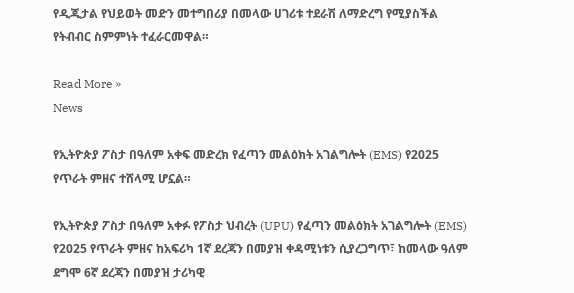የዲጂታል የህይወት መድን መተግበሪያ በመላው ሀገሪቱ ተደራሽ ለማድረግ የሚያስችል የትብብር ስምምነት ተፈራርመዋል።

Read More »
News

የኢትዮጵያ ፖስታ በዓለም አቀፍ መድረክ የፈጣን መልዕክት አገልግሎት (EMS) የ2025 የጥራት ምዘና ተሸላሚ ሆኗል።

የኢትዮጵያ ፖስታ በዓለም አቀፉ የፖስታ ህብረት (UPU) የፈጣን መልዕክት አገልግሎት (EMS) የ2025 የጥራት ምዘና ከአፍሪካ 1ኛ ደረጃን በመያዝ ቀዳሚነቱን ሲያረጋግጥ፣ ከመላው ዓለም ደግሞ 6ኛ ደረጃን በመያዝ ታሪካዊ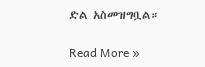ድል አስመዝግቧል።

Read More »